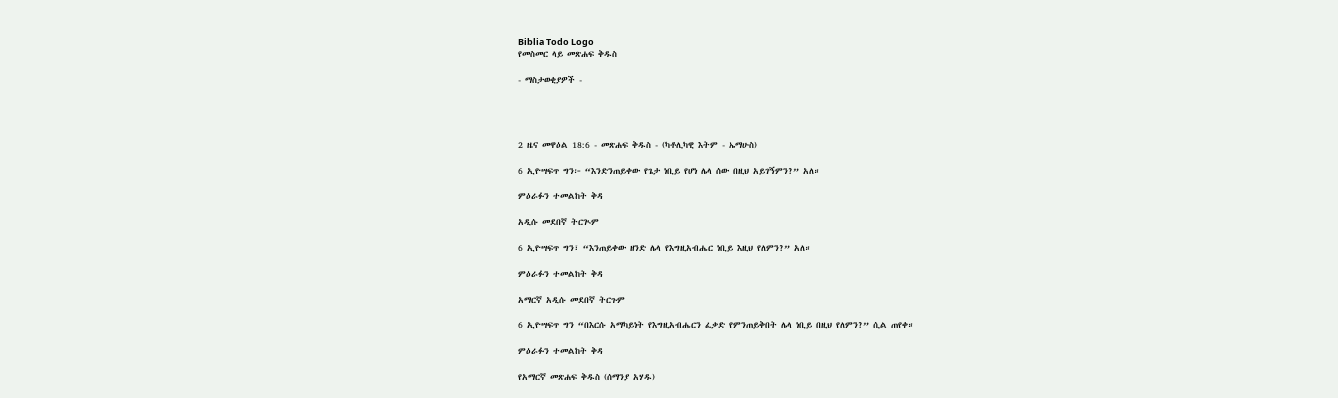Biblia Todo Logo
የመስመር ላይ መጽሐፍ ቅዱስ

- ማስታወቂያዎች -




2 ዜና መዋዕል 18:6 - መጽሐፍ ቅዱስ - (ካቶሊካዊ እትም - ኤማሁስ)

6 ኢዮሣፍጥ ግን፦ “እንድንጠይቀው የጌታ ነቢይ የሆነ ሌላ ሰው በዚህ አይገኝምን?” አለ።

ምዕራፉን ተመልከት ቅዳ

አዲሱ መደበኛ ትርጒም

6 ኢዮሣፍጥ ግን፣ “እንጠይቀው ዘንድ ሌላ የእግዚአብሔር ነቢይ እዚህ የለምን?” አለ።

ምዕራፉን ተመልከት ቅዳ

አማርኛ አዲሱ መደበኛ ትርጉም

6 ኢዮሣፍጥ ግን “በእርሱ አማካይነት የእግዚአብሔርን ፈቃድ የምንጠይቅበት ሌላ ነቢይ በዚህ የለምን?” ሲል ጠየቀ።

ምዕራፉን ተመልከት ቅዳ

የአማርኛ መጽሐፍ ቅዱስ (ሰማንያ አሃዱ)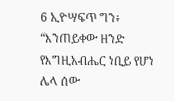6 ኢዮሣፍጥ ግን፥ “እንጠይቀው ዘንድ የእግዚአብሔር ነቢይ የሆነ ሌላ ሰው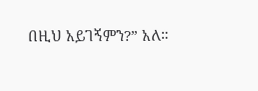በዚህ አይገኝምን?” አለ።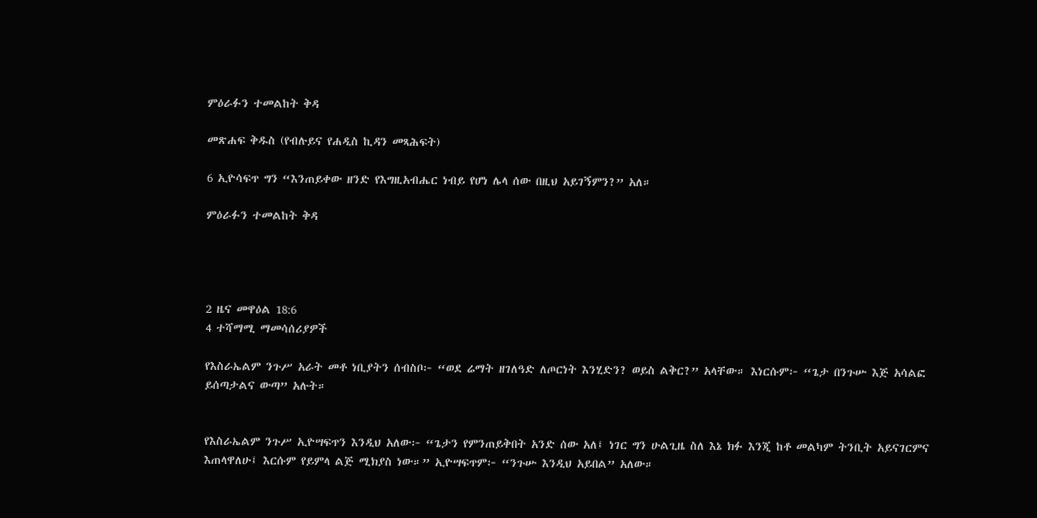ምዕራፉን ተመልከት ቅዳ

መጽሐፍ ቅዱስ (የብሉይና የሐዲስ ኪዳን መጻሕፍት)

6 ኢዮሳፍጥ ግን “እንጠይቀው ዘንድ የእግዚአብሔር ነብይ የሆነ ሌላ ሰው በዚህ አይገኝምን?” አለ።

ምዕራፉን ተመልከት ቅዳ




2 ዜና መዋዕል 18:6
4 ተሻማሚ ማመሳሰሪያዎች

የእስራኤልም ንጉሥ አራት መቶ ነቢያትን ሰብስቦ፦ “ወደ ሬማት ዘገለዓድ ለጦርነት እንሂድን? ወይስ ልቅር?” አላቸው። እነርሱም፦ “ጌታ በንጉሡ እጅ አሳልፎ ይሰጣታልና ውጣ” አሉት።


የእስራኤልም ንጉሥ ኢዮሣፍጥን እንዲህ አለው፦ “ጌታን የምንጠይቅበት አንድ ሰው አለ፤ ነገር ግን ሁልጊዜ ስለ እኔ ክፉ እንጂ ከቶ መልካም ትንቢት አይናገርምና እጠላዋለሁ፤ እርሱም የይምላ ልጅ ሚክያስ ነው።” ኢዮሣፍጥም፦ “ንጉሡ እንዲህ አይበል” አለው።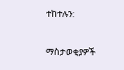ተከተሉን:

ማስታወቂያዎች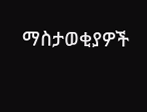ማስታወቂያዎች